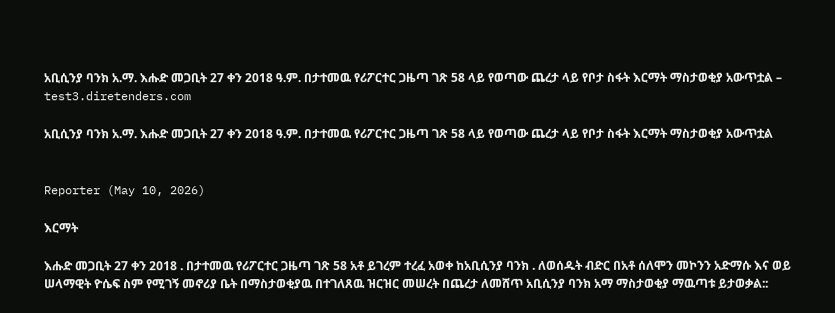አቢሲንያ ባንክ አ.ማ. እሑድ መጋቢት 27 ቀን 2018 ዓ.ም. በታተመዉ የሪፖርተር ጋዜጣ ገጽ 58 ላይ የወጣው ጨረታ ላይ የቦታ ስፋት እርማት ማስታወቂያ አውጥቷል – test3.diretenders.com

አቢሲንያ ባንክ አ.ማ. እሑድ መጋቢት 27 ቀን 2018 ዓ.ም. በታተመዉ የሪፖርተር ጋዜጣ ገጽ 58 ላይ የወጣው ጨረታ ላይ የቦታ ስፋት እርማት ማስታወቂያ አውጥቷል


Reporter (May 10, 2026)

እርማት

እሑድ መጋቢት 27 ቀን 2018 . በታተመዉ የሪፖርተር ጋዜጣ ገጽ 58 አቶ ይገረም ተረፈ አወቀ ከአቢሲንያ ባንክ . ለወሰዱት ብድር በአቶ ሰለሞን መኮንን አድማሱ እና ወይ ሠላማዊት ዮሴፍ ስም የሚገኝ መኖሪያ ቤት በማስታወቂያዉ በተገለጸዉ ዝርዝር መሠረት በጨረታ ለመሸጥ አቢሲንያ ባንክ አማ ማስታወቂያ ማዉጣቱ ይታወቃል::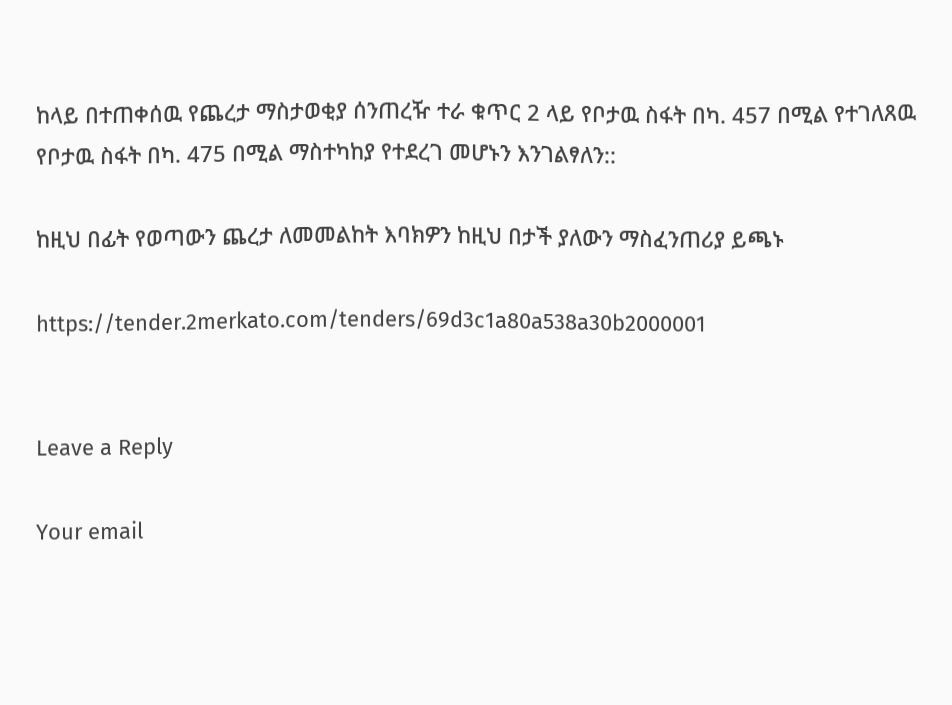ከላይ በተጠቀሰዉ የጨረታ ማስታወቂያ ሰንጠረዥ ተራ ቁጥር 2 ላይ የቦታዉ ስፋት በካ. 457 በሚል የተገለጸዉ የቦታዉ ስፋት በካ. 475 በሚል ማስተካከያ የተደረገ መሆኑን እንገልፃለን::

ከዚህ በፊት የወጣውን ጨረታ ለመመልከት እባክዎን ከዚህ በታች ያለውን ማስፈንጠሪያ ይጫኑ

https://tender.2merkato.com/tenders/69d3c1a80a538a30b2000001


Leave a Reply

Your email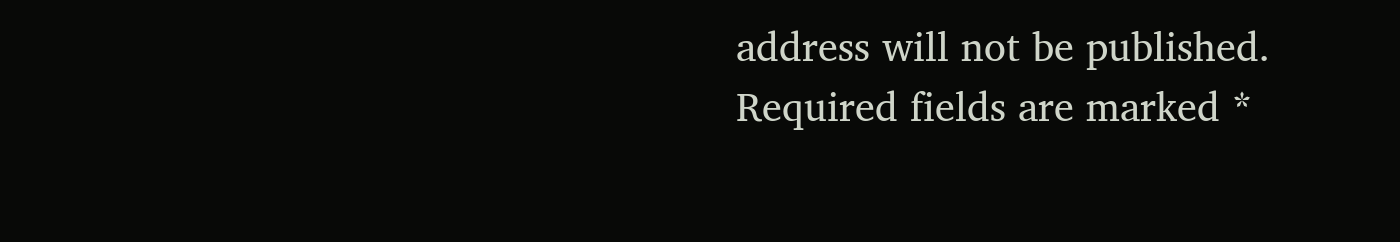address will not be published. Required fields are marked *